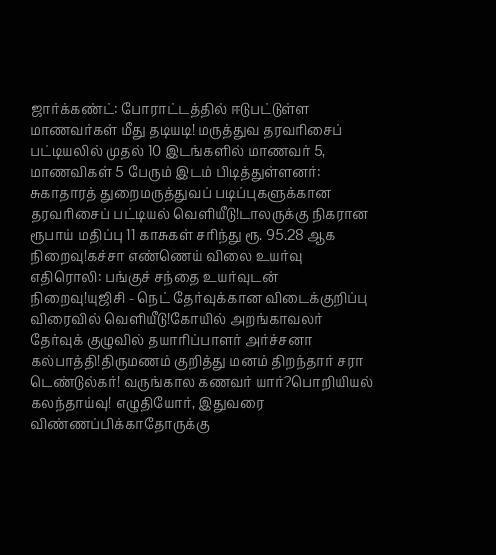ஜார்க்கண்ட்: போராட்டத்தில் ஈடுபட்டுள்ள மாணவர்கள் மீது தடியடி! மருத்துவ தரவரிசைப் பட்டியலில் முதல் 10 இடங்களில் மாணவர் 5, மாணவிகள் 5 பேரும் இடம் பிடித்துள்ளனர்: சுகாதாரத் துறைமருத்துவப் படிப்புகளுக்கான தரவரிசைப் பட்டியல் வெளியீடு!டாலருக்கு நிகரான ரூபாய் மதிப்பு 11 காசுகள் சரிந்து ரூ. 95.28 ஆக நிறைவு!கச்சா எண்ணெய் விலை உயர்வு எதிரொலி: பங்குச் சந்தை உயர்வுடன் நிறைவு!யுஜிசி - நெட் தேர்வுக்கான விடைக்குறிப்பு விரைவில் வெளியீடு!கோயில் அறங்காவலர் தேர்வுக் குழுவில் தயாரிப்பாளர் அர்ச்சனா கல்பாத்தி!திருமணம் குறித்து மனம் திறந்தார் சரா டெண்டுல்கர்! வருங்கால கணவர் யார்?பொறியியல் கலந்தாய்வு! எழுதியோர், இதுவரை விண்ணப்பிக்காதோருக்கு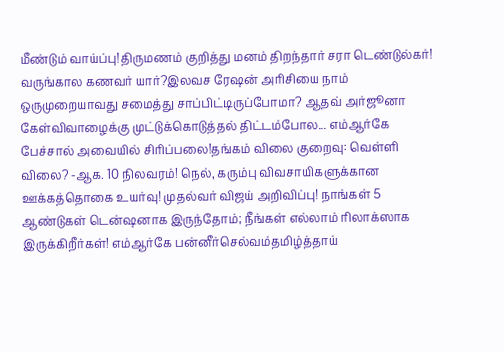மீண்டும் வாய்ப்பு!திருமணம் குறித்து மனம் திறந்தார் சரா டெண்டுல்கர்! வருங்கால கணவர் யார்?இலவச ரேஷன் அரிசியை நாம் ஒருமுறையாவது சமைத்து சாப்பிட்டிருப்போமா? ஆதவ் அர்ஜூனா கேள்விவாழைக்கு முட்டுக்கொடுத்தல் திட்டம்போல... எம்ஆர்கே பேச்சால் அவையில் சிரிப்பலை!தங்கம் விலை குறைவு: வெள்ளி விலை? -ஆக. 10 நிலவரம்! நெல், கரும்பு விவசாயிகளுக்கான ஊக்கத்தொகை உயர்வு! முதல்வர் விஜய் அறிவிப்பு! நாங்கள் 5 ஆண்டுகள் டென்ஷனாக இருந்தோம்; நீங்கள் எல்லாம் ரிலாக்ஸாக இருக்கிறீர்கள்! எம்ஆர்கே பன்னீர்செல்வம்தமிழ்த்தாய்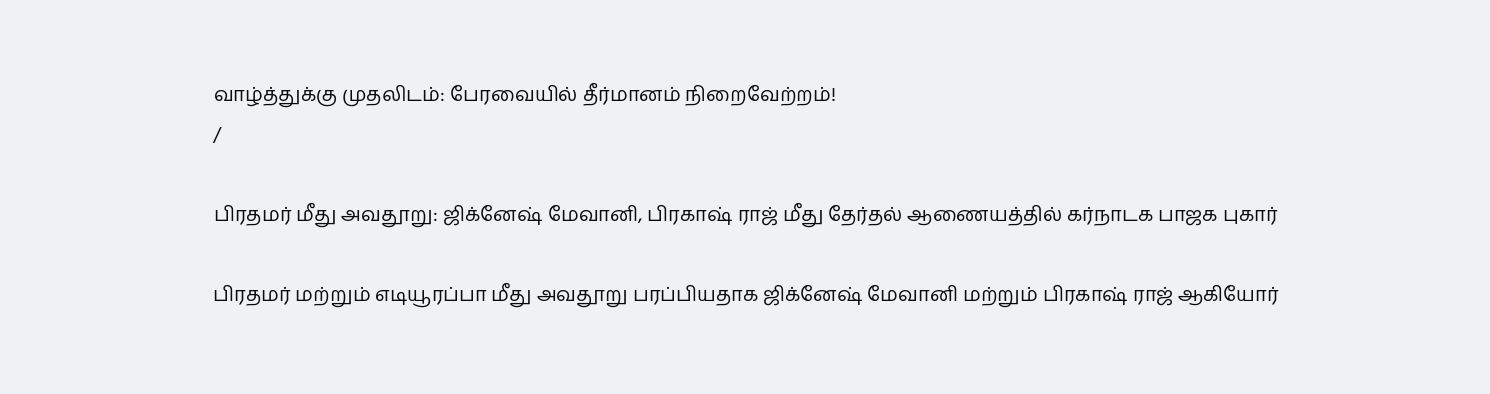வாழ்த்துக்கு முதலிடம்: பேரவையில் தீர்மானம் நிறைவேற்றம்!
/

பிரதமர் மீது அவதூறு: ஜிக்னேஷ் மேவானி, பிரகாஷ் ராஜ் மீது தேர்தல் ஆணையத்தில் கர்நாடக பாஜக புகார்

பிரதமர் மற்றும் எடியூரப்பா மீது அவதூறு பரப்பியதாக ஜிக்னேஷ் மேவானி மற்றும் பிரகாஷ் ராஜ் ஆகியோர்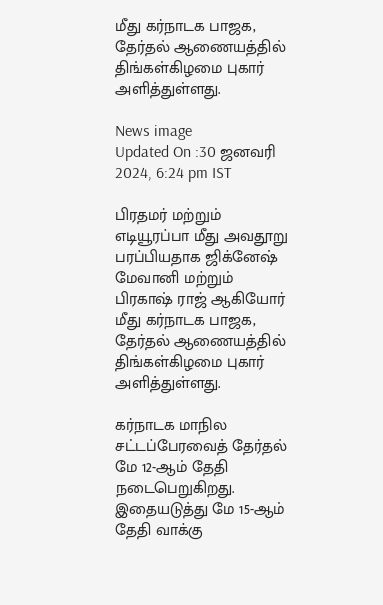மீது கர்நாடக பாஜக, தேர்தல் ஆணையத்தில் திங்கள்கிழமை புகார் அளித்துள்ளது.

News image
Updated On :30 ஜனவரி 2024, 6:24 pm IST

பிரதமர் மற்றும் எடியூரப்பா மீது அவதூறு பரப்பியதாக ஜிக்னேஷ் மேவானி மற்றும் பிரகாஷ் ராஜ் ஆகியோர் மீது கர்நாடக பாஜக, தேர்தல் ஆணையத்தில் திங்கள்கிழமை புகார் அளித்துள்ளது.

கர்நாடக மாநில சட்டப்பேரவைத் தேர்தல் மே 12-ஆம் தேதி நடைபெறுகிறது. இதையடுத்து மே 15-ஆம் தேதி வாக்கு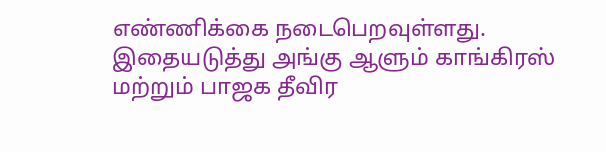எண்ணிக்கை நடைபெறவுள்ளது. இதையடுத்து அங்கு ஆளும் காங்கிரஸ் மற்றும் பாஜக தீவிர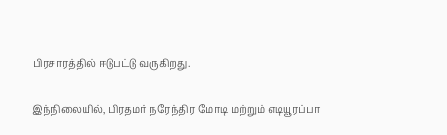பிரசாரத்தில் ஈடுபட்டு வருகிறது.

இந்நிலையில், பிரதமர் நரேந்திர மோடி மற்றும் எடியூரப்பா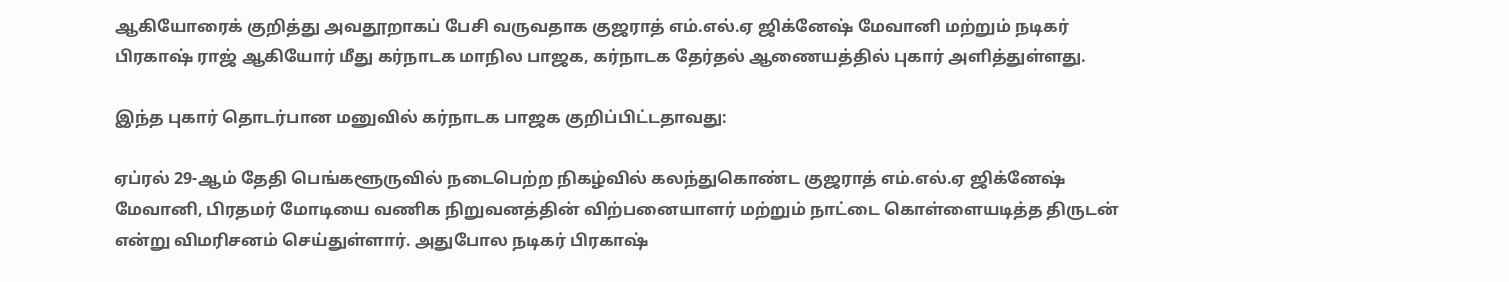ஆகியோரைக் குறித்து அவதூறாகப் பேசி வருவதாக குஜராத் எம்.எல்.ஏ ஜிக்னேஷ் மேவானி மற்றும் நடிகர் பிரகாஷ் ராஜ் ஆகியோர் மீது கர்நாடக மாநில பாஜக, கர்நாடக தேர்தல் ஆணையத்தில் புகார் அளித்துள்ளது.

இந்த புகார் தொடர்பான மனுவில் கர்நாடக பாஜக குறிப்பிட்டதாவது:

ஏப்ரல் 29-ஆம் தேதி பெங்களூருவில் நடைபெற்ற நிகழ்வில் கலந்துகொண்ட குஜராத் எம்.எல்.ஏ ஜிக்னேஷ் மேவானி, பிரதமர் மோடியை வணிக நிறுவனத்தின் விற்பனையாளர் மற்றும் நாட்டை கொள்ளையடித்த திருடன் என்று விமரிசனம் செய்துள்ளார். அதுபோல நடிகர் பிரகாஷ்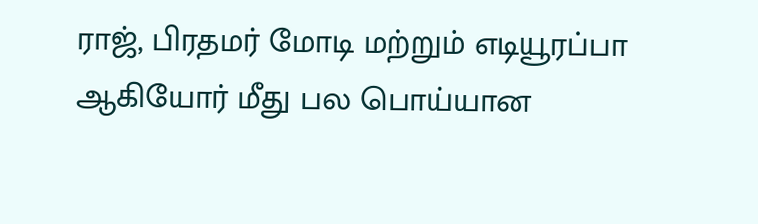ராஜ், பிரதமர் மோடி மற்றும் எடியூரப்பா ஆகியோர் மீது பல பொய்யான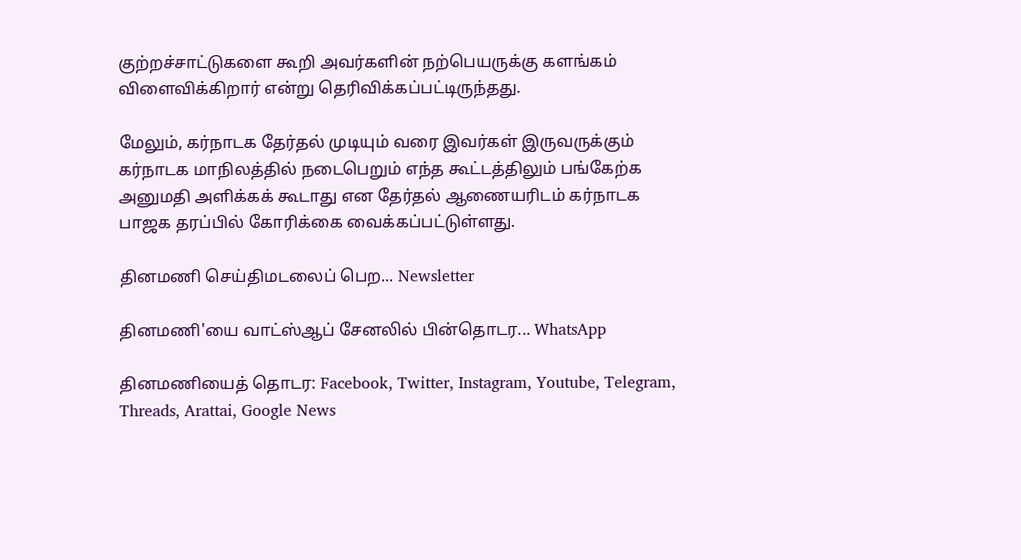குற்றச்சாட்டுகளை கூறி அவர்களின் நற்பெயருக்கு களங்கம் விளைவிக்கிறார் என்று தெரிவிக்கப்பட்டிருந்தது.

மேலும், கர்நாடக தேர்தல் முடியும் வரை இவர்கள் இருவருக்கும் கர்நாடக மாநிலத்தில் நடைபெறும் எந்த கூட்டத்திலும் பங்கேற்க அனுமதி அளிக்கக் கூடாது என தேர்தல் ஆணையரிடம் கர்நாடக பாஜக தரப்பில் கோரிக்கை வைக்கப்பட்டுள்ளது.

தினமணி செய்திமடலைப் பெற... Newsletter

தினமணி'யை வாட்ஸ்ஆப் சேனலில் பின்தொடர... WhatsApp

தினமணியைத் தொடர: Facebook, Twitter, Instagram, Youtube, Telegram, Threads, Arattai, Google News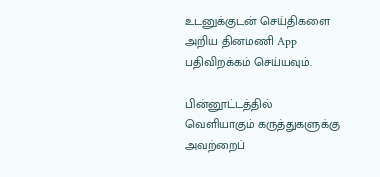உடனுக்குடன் செய்திகளை அறிய தினமணி App பதிவிறக்கம் செய்யவும்.

பின்னூட்டத்தில் வெளியாகும் கருத்துகளுக்கு அவற்றைப்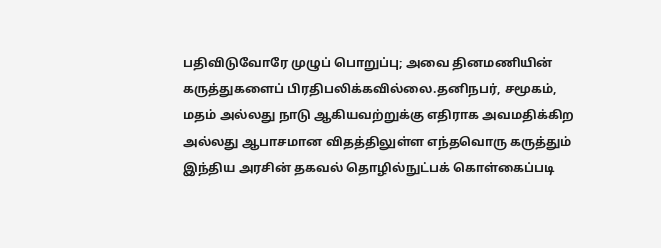பதிவிடுவோரே முழுப் பொறுப்பு; அவை தினமணியின் கருத்துகளைப் பிரதிபலிக்கவில்லை.தனிநபர், சமூகம், மதம் அல்லது நாடு ஆகியவற்றுக்கு எதிராக அவமதிக்கிற அல்லது ஆபாசமான விதத்திலுள்ள எந்தவொரு கருத்தும் இந்திய அரசின் தகவல் தொழில்நுட்பக் கொள்கைப்படி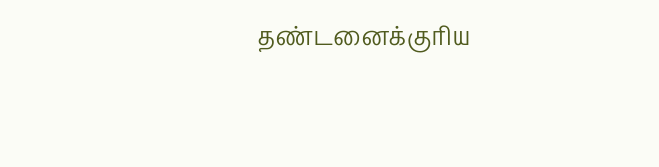தண்டனைக்குரிய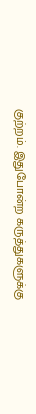குற்றம். இதுபோன்ற கருத்துகளுக்கு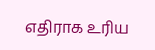எதிராக உரிய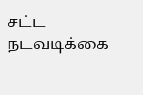சட்ட நடவடிக்கை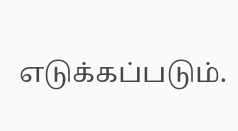எடுக்கப்படும்.